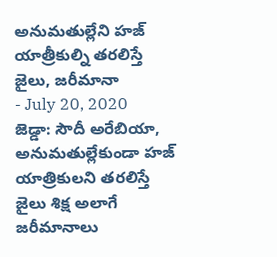అనుమతుల్లేని హజ్ యాత్రీకుల్ని తరలిస్తే జైలు, జరీమానా
- July 20, 2020
జెడ్డా: సౌదీ అరేబియా, అనుమతుల్లేకుండా హజ్ యాత్రికులని తరలిస్తే జైలు శిక్ష అలాగే జరీమానాలు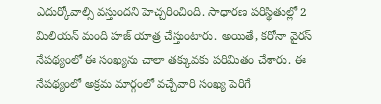ఎదుర్కోవాల్సి వస్తుందని హెచ్చరించింది. సాధారణ పరిస్థితుల్లో 2 మిలియన్ మంది హజ్ యాత్ర చేస్తుంటారు. అయితే, కరోనా వైరస్ నేపథ్యంలో ఈ సంఖ్యను చాలా తక్కువకు పరిమితం చేశారు. ఈ నేపథ్యంలో అక్రమ మార్గంలో వచ్చేవారి సంఖ్య పెరిగే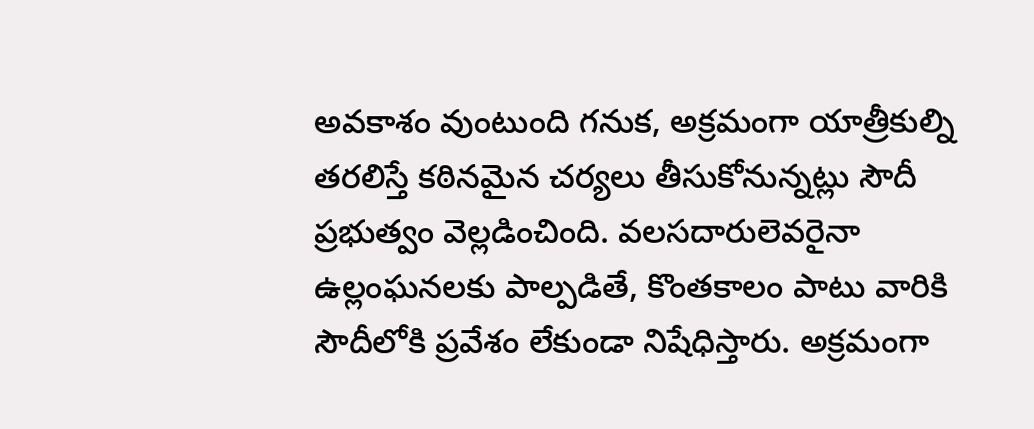అవకాశం వుంటుంది గనుక, అక్రమంగా యాత్రీకుల్ని తరలిస్తే కఠినమైన చర్యలు తీసుకోనున్నట్లు సౌదీ ప్రభుత్వం వెల్లడించింది. వలసదారులెవరైనా ఉల్లంఘనలకు పాల్పడితే, కొంతకాలం పాటు వారికి సౌదీలోకి ప్రవేశం లేకుండా నిషేధిస్తారు. అక్రమంగా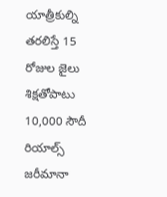యాత్రీకుల్ని తరలిస్తే 15 రోజుల జైలు శిక్షతోపాటు 10,000 సౌదీ రియాల్స్ జరీమానా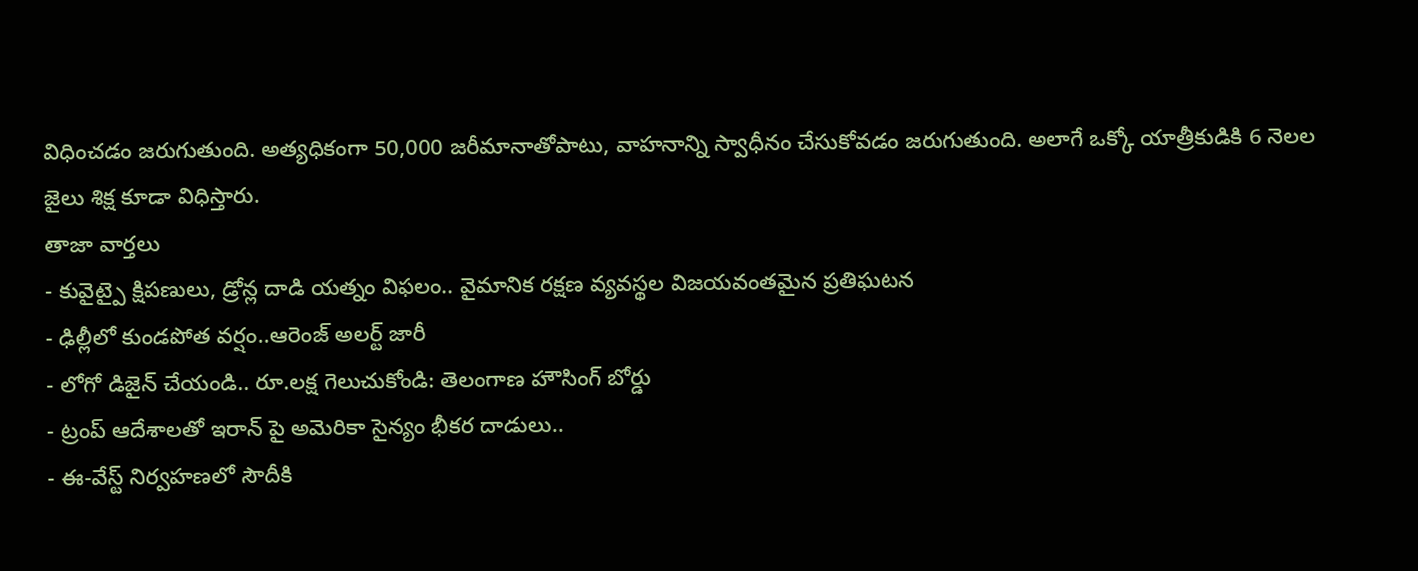విధించడం జరుగుతుంది. అత్యధికంగా 50,000 జరీమానాతోపాటు, వాహనాన్ని స్వాధీనం చేసుకోవడం జరుగుతుంది. అలాగే ఒక్కో యాత్రీకుడికి 6 నెలల జైలు శిక్ష కూడా విధిస్తారు.
తాజా వార్తలు
- కువైట్పై క్షిపణులు, డ్రోన్ల దాడి యత్నం విఫలం.. వైమానిక రక్షణ వ్యవస్థల విజయవంతమైన ప్రతిఘటన
- ఢిల్లీలో కుండపోత వర్షం..ఆరెంజ్ అలర్ట్ జారీ
- లోగో డిజైన్ చేయండి.. రూ.లక్ష గెలుచుకోండి: తెలంగాణ హౌసింగ్ బోర్డు
- ట్రంప్ ఆదేశాలతో ఇరాన్ పై అమెరికా సైన్యం భీకర దాడులు..
- ఈ-వేస్ట్ నిర్వహణలో సౌదీకి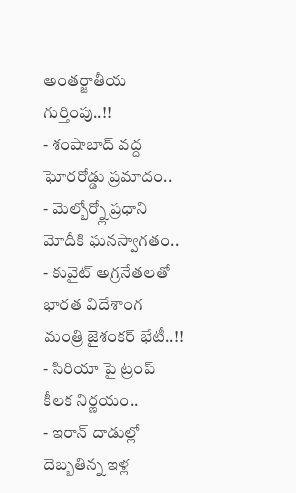అంతర్జాతీయ గుర్తింపు..!!
- శంషాబాద్ వద్ద ఘోరరోడ్డు ప్రమాదం..
- మెల్బోర్న్లో ప్రధాని మోదీకి ఘనస్వాగతం..
- కువైట్ అగ్రనేతలతో భారత విదేశాంగ మంత్రి జైశంకర్ భేటీ..!!
- సిరియా పై ట్రంప్ కీలక నిర్ణయం..
- ఇరాన్ దాడుల్లో దెబ్బతిన్న ఇళ్ల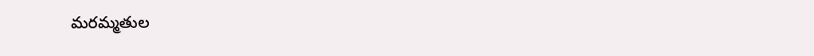మరమ్మతుల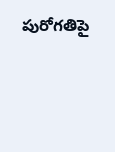పురోగతిపై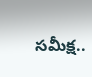సమీక్ష..